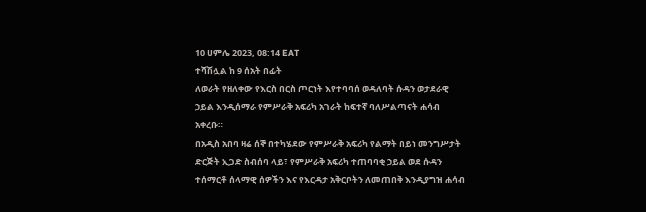10 ሀምሌ 2023, 08:14 EAT
ተሻሽሏል ከ 9 ሰአት በፊት
ለወራት የዘለቀው የእርስ በርስ ጦርነት እየተባባሰ ወዳለባት ሱዳን ወታደራዊ ኃይል እንዲሰማራ የምሥራቅ አፍሪካ አገራት ከፍተኛ ባለሥልጣናት ሐሳብ አቀረቡ።
በአዲስ አበባ ዛሬ ሰኞ በተካሄደው የምሥራቅ አፍሪካ የልማት በይነ መንግሥታት ድርጅት ኢጋድ ስብሰባ ላይ፣ የምሥራቅ አፍሪካ ተጠባባቂ ኃይል ወደ ሱዳን ተሰማርቶ ሰላማዊ ሰዎችን እና የእርዳታ አቅርቦትን ለመጠበቅ እንዲያግዝ ሐሳብ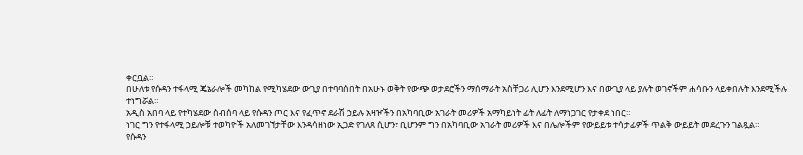ቀርቧል።
በሁለቱ የሱዳን ተፋላሚ ጄኔራሎች መካከል የሚካሄደው ውጊያ በተባባሰበት በአሁኑ ወቅት የውጭ ወታደሮችን ማሰማራት አስቸጋሪ ሊሆን እንደሚሆን እና በውጊያ ላይ ያሉት ወገኖችም ሐሳቡን ላይቀበሉት እንደሚችሉ ተነግሯል።
አዲስ አበባ ላይ የተካሄደው ስብሰባ ላይ የሱዳን ጦር እና የፈጥኖ ደራሽ ኃይሉ አዛዦችን በአካባቢው አገራት መሪዎች አማካይነት ፊት ለፊት ለማነጋገር የታቀደ ነበር።
ነገር ግን የተፋላሚ ኃይሎቹ ተወካዮች አለመገኘታቸው እንዳሳዘነው ኢጋድ የገለጸ ሲሆን፣ ቢሆንም ግን በአካባቢው አገራት መሪዎች እና በሌሎችም የውይይቱ ተሳታፊዎች ጥልቅ ውይይት መደረጉን ገልጿል።
የሱዳን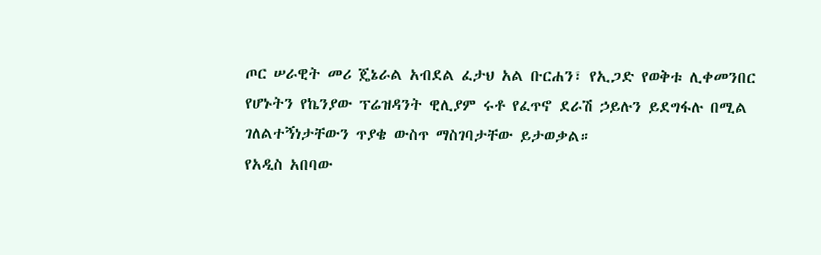ጦር ሠራዊት መሪ ጄኔራል አብደል ፈታህ አል ቡርሐን፣ የኢጋድ የወቅቱ ሊቀመንበር የሆኑትን የኬንያው ፕሬዝዳንት ዊሊያም ሩቶ የፈጥኖ ደራሽ ኃይሉን ይደግፋሉ በሚል ገለልተኝነታቸውን ጥያቄ ውስጥ ማስገባታቸው ይታወቃል።
የአዲስ አበባው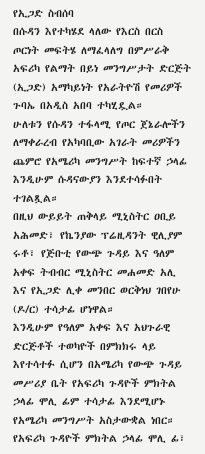የኢጋድ ስብሰባ
በሱዳን እየተካሄደ ላለው የእርስ በርስ ጦርነት መፍትሄ ለማፈላለግ በምሥራቅ አፍሪካ የልማት በይነ መንግሥታት ድርጅት (ኢጋድ) አማካይነት የአራትዮሽ የመሪዎች ጉባኤ በአዲስ አበባ ተካሂዷል።
ሁለቱን የሱዳን ተፋላሚ የጦር ጀኔራሎችን ለማቀራረብ የአካባቢው አገራት መሪዎችን ጨምሮ የአሜሪካ መንግሥት ከፍተኛ ኃላፊ እንዲሁም ሱዳናውያን እንደተሳፉበት ተገልጿል።
በዚህ ውይይት ጠቅላይ ሚኒስትር ዐቢይ አሕመድ፣ የኬንያው ፕሬዚዳንት ዊሊያም ሩቶ፣ የጅቡቲ የውጭ ጉዳይ እና ዓለም አቀፍ ትብብር ሚኒስትር መሐመድ አሊ እና የኢጋድ ሊቀ መንበር ወርቅነህ ገበየሁ (ዶ/ር) ተሳታፊ ሆነዋል።
እንዲሁም የዓለም አቀፍ እና አህጉራዊ ድርጅቶች ተወካዮች በምክክሩ ላይ እየተሳተፉ ሲሆን በአሜሪካ የውጭ ጉዳይ መሥሪያ ቤት የአፍሪካ ጉዳዮች ምክትል ኃላፊ ሞሊ ፊም ተሳታፊ እንደሚሆኑ የአሜሪካ መንግሥት አስታውቋል ነበር።
የአፍሪካ ጉዳዮች ምክትል ኃላፊ ሞሊ ፊ፣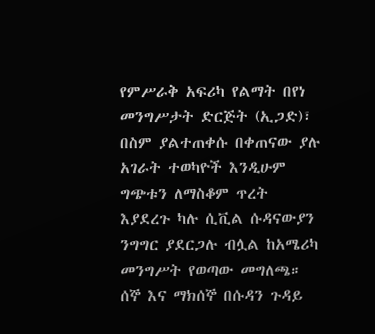የምሥራቅ አፍሪካ የልማት በየነ መንግሥታት ድርጅት (ኢጋድ)፣ በስም ያልተጠቀሱ በቀጠናው ያሉ አገራት ተወካዮች እንዲሁም ግጭቱን ለማስቆም ጥረት እያደረጉ ካሉ ሲቪል ሱዳናውያን ንግግር ያደርጋሉ ብሏል ከአሜሪካ መንግሥት የወጣው መግለጫ።
ሰኞ እና ማክሰኞ በሱዳን ጉዳይ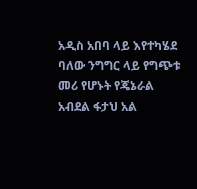አዲስ አበባ ላይ እየተካሄደ ባለው ንግግር ላይ የግጭቱ መሪ የሆኑት የጄኔራል አብደል ፋታህ አል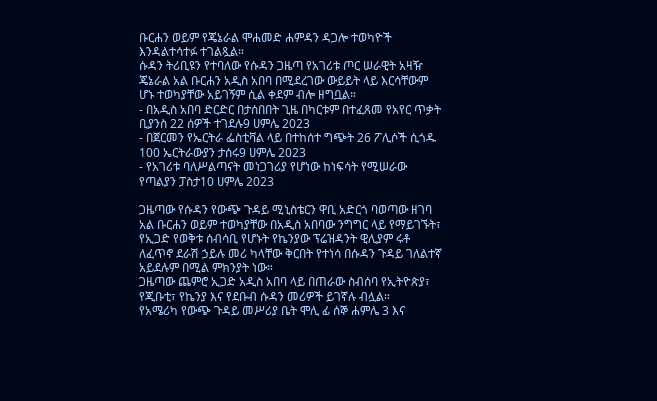ቡርሐን ወይም የጄኔራል ሞሐመድ ሐምዳን ዳጋሎ ተወካዮች እንዳልተሳተፉ ተገልጿል።
ሱዳን ትሪቢዩን የተባለው የሱዳን ጋዜጣ የአገሪቱ ጦር ሠራዊት አዛዥ ጄኔራል አል ቡርሐን አዲስ አበባ በሚደረገው ውይይት ላይ እርሳቸውም ሆኑ ተወካያቸው አይገኝም ሲል ቀደም ብሎ ዘግቧል።
- በአዲስ አበባ ድርድር በታሰበበት ጊዜ በካርቱም በተፈጸመ የአየር ጥቃት ቢያንስ 22 ሰዎች ተገደሉ9 ሀምሌ 2023
- በጀርመን የኤርትራ ፌስቲቫል ላይ በተከሰተ ግጭት 26 ፖሊሶች ሲጎዱ 100 ኤርትራውያን ታሰሩ9 ሀምሌ 2023
- የአገሪቱ ባለሥልጣናት መነጋገሪያ የሆነው ከነፍሳት የሚሠራው የጣልያን ፓስታ10 ሀምሌ 2023

ጋዜጣው የሱዳን የውጭ ጉዳይ ሚኒስቴርን ዋቢ አድርጎ ባወጣው ዘገባ አል ቡርሐን ወይም ተወካያቸው በአዲስ አበባው ንግግር ላይ የማይገኙት፣ የኢጋድ የወቅቱ ሰብሳቢ የሆኑት የኬንያው ፕሬዝዳንት ዊሊያም ሩቶ ለፈጥኖ ደራሽ ኃይሉ መሪ ካላቸው ቅርበት የተነሳ በሱዳን ጉዳይ ገለልተኛ አይደሉም በሚል ምክንያት ነው።
ጋዜጣው ጨምሮ ኢጋድ አዲስ አበባ ላይ በጠራው ስብሰባ የኢትዮጵያ፣ የጂቡቲ፣ የኬንያ እና የደቡብ ሱዳን መሪዎች ይገኛሉ ብሏል።
የአሜሪካ የውጭ ጉዳይ መሥሪያ ቤት ሞሊ ፊ ሰኞ ሐምሌ 3 እና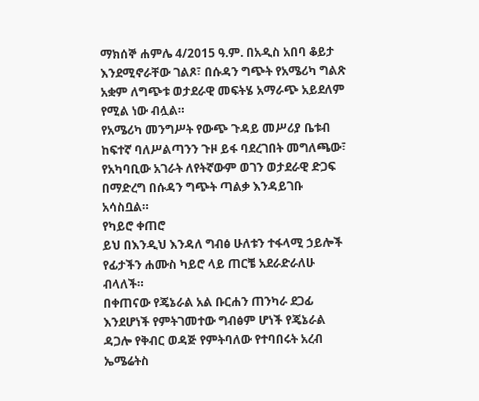ማክሰኞ ሐምሌ 4/2015 ዓ.ም. በአዲስ አበባ ቆይታ እንደሚኖራቸው ገልጾ፣ በሱዳን ግጭት የአሜሪካ ግልጽ አቋም ለግጭቱ ወታደራዊ መፍትሄ አማራጭ አይደለም የሚል ነው ብሏል።
የአሜሪካ መንግሥት የውጭ ጉዳይ መሥሪያ ቤቱብ ከፍተኛ ባለሥልጣንን ጉዞ ይፋ ባደረገበት መግለጫው፣ የአካባቢው አገራት ለየትኛውም ወገን ወታደራዊ ድጋፍ በማድረግ በሱዳን ግጭት ጣልቃ እንዳይገቡ አሳስቧል።
የካይሮ ቀጠሮ
ይህ በእንዲህ እንዳለ ግብፅ ሁለቱን ተፋላሚ ኃይሎች የፊታችን ሐሙስ ካይሮ ላይ ጠርቼ አደራድራለሁ ብላለች።
በቀጠናው የጄኔራል አል ቡርሐን ጠንካራ ደጋፊ እንደሆነች የምትገመተው ግብፅም ሆነች የጄኔራል ዳጋሎ የቅብር ወዳጅ የምትባለው የተባበሩት አረብ ኤሜሬትስ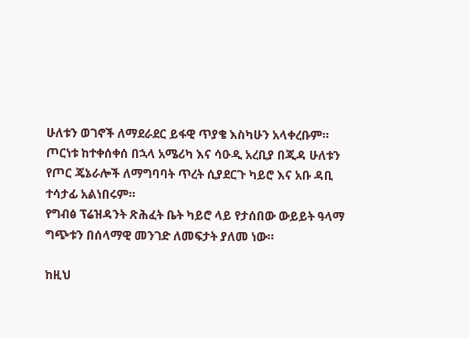ሁለቱን ወገኖች ለማደራደር ይፋዊ ጥያቄ እስካሁን አላቀረቡም።
ጦርነቱ ከተቀሰቀሰ በኋላ አሜሪካ እና ሳዑዲ አረቢያ በጂዳ ሁለቱን የጦር ጄኔራሎች ለማግባባት ጥረት ሲያደርጉ ካይሮ እና አቡ ዳቢ ተሳታፊ አልነበሩም።
የግብፅ ፕሬዝዳንት ጽሕፈት ቤት ካይሮ ላይ የታሰበው ውይይት ዓላማ ግጭቱን በሰላማዊ መንገድ ለመፍታት ያለመ ነው።

ከዚህ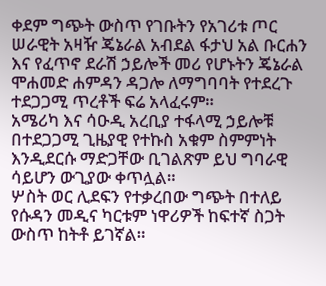ቀደም ግጭት ውስጥ የገቡትን የአገሪቱ ጦር ሠራዊት አዛዥ ጄኔራል አብደል ፋታህ አል ቡርሐን እና የፈጥኖ ደራሽ ኃይሎች መሪ የሆኑትን ጄኔራል ሞሐመድ ሐምዳን ዳጋሎ ለማግባባት የተደረጉ ተደጋጋሚ ጥረቶች ፍሬ አላፈሩም።
አሜሪካ እና ሳዑዲ አረቢያ ተፋላሚ ኃይሎቹ በተደጋጋሚ ጊዜያዊ የተኩስ አቁም ስምምነት እንዲደርሱ ማድጋቸው ቢገልጽም ይህ ግባራዊ ሳይሆን ውጊያው ቀጥሏል።
ሦስት ወር ሊደፍን የተቃረበው ግጭት በተለይ የሱዳን መዲና ካርቱም ነዋሪዎች ከፍተኛ ስጋት ውስጥ ከትቶ ይገኛል።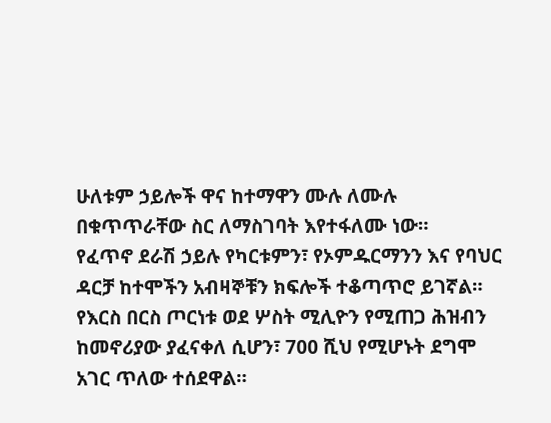ሁለቱም ኃይሎች ዋና ከተማዋን ሙሉ ለሙሉ በቁጥጥራቸው ስር ለማስገባት እየተፋለሙ ነው።
የፈጥኖ ደራሽ ኃይሉ የካርቱምን፣ የኦምዱርማንን እና የባህር ዳርቻ ከተሞችን አብዛኞቹን ክፍሎች ተቆጣጥሮ ይገኛል።
የእርስ በርስ ጦርነቱ ወደ ሦስት ሚሊዮን የሚጠጋ ሕዝብን ከመኖሪያው ያፈናቀለ ሲሆን፣ 700 ሺህ የሚሆኑት ደግሞ አገር ጥለው ተሰደዋል።